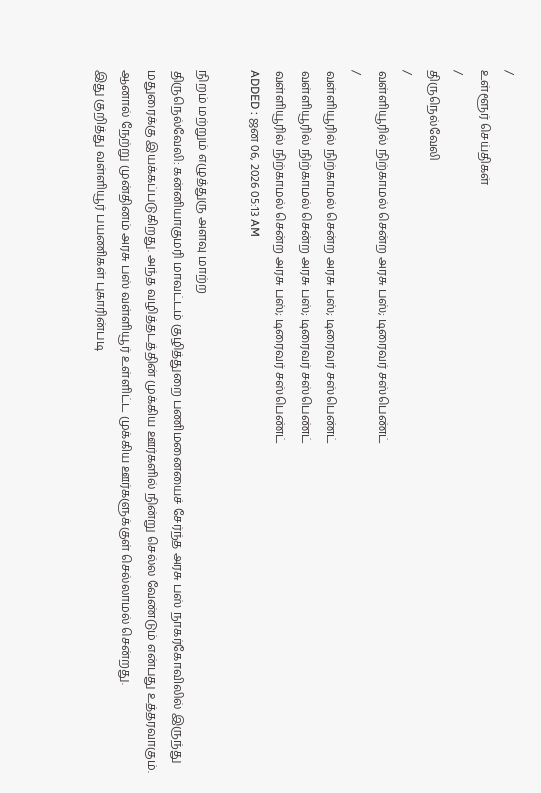/
உள்ளூர் செய்திகள்
/
திருநெல்வேலி
/
வள்ளியூரில் நிற்காமல் சென்ற அரசு பஸ்; டிரைவர் சஸ்பெண்ட்
/
வள்ளியூரில் நிற்காமல் சென்ற அரசு பஸ்; டிரைவர் சஸ்பெண்ட்
வள்ளியூரில் நிற்காமல் சென்ற அரசு பஸ்; டிரைவர் சஸ்பெண்ட்
வள்ளியூரில் நிற்காமல் சென்ற அரசு பஸ்; டிரைவர் சஸ்பெண்ட்
ADDED : ஜன 06, 2026 05:13 AM

நிறம் மற்றும் எழுத்துரு அளவு மாற்ற
திருநெல்வேலி: கன்னியாகுமரி மாவட்டம் குழித்துறை பணிமனையைச் சேர்ந்த அரசு பஸ் நாகர்கோவிலில் இருந்து மதுரைக்கு இயக்கப்படுகிறது. அந்த வழித்தடத்தின் முக்கிய ஊர்களில் நின்று செல்ல வேண்டும் என்பது உத்தரவாகும். ஆனால் நேற்று முன்தினம் அரசு பஸ் வள்ளியூர் உள்ளிட்ட முக்கிய ஊர்களுக்குள் செல்லாமல் சென்றது.
இது குறித்து வள்ளியூர் பயணிகள் புகாரின்படி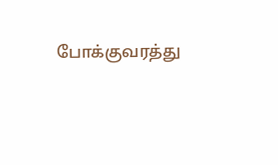போக்குவரத்து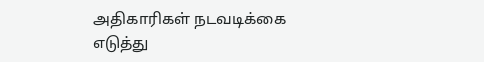அதிகாரிகள் நடவடிக்கை எடுத்து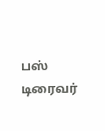பஸ் டிரைவர்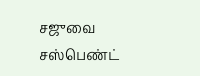சஜுவை சஸ்பெண்ட்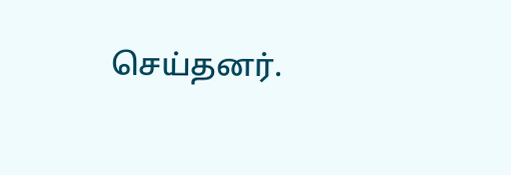செய்தனர்.